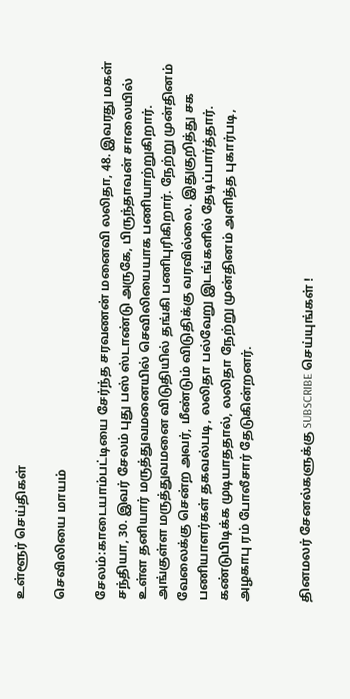உள்ளூர் செய்திகள்

செவிலியை மாயம்

சேலம்:காடையாம்பட்டியை சேர்ந்த சரவணன் மனைவி லலிதா, 48. இவரது மகள் சந்தியா, 30. இவர் சேலம் புது பஸ் ஸ்டாண்டு அருகே, பிருந்தாவன் சாலையில் உள்ள தனியார் மருத்துவமனையில் செவிலியையாக பணியாற்றுகிறார். அங்குள்ள மருத்துவமனை விடுதியில் தங்கி பணிபுரிகிறார். நேற்று முன்தினம் வேலைக்கு சென்ற அவர், மீண்டும் விடுதிக்கு வரவில்லை. இதுகுறித்து சக பணியாளர்கள் தகவல்படி, லலிதா பல்வேறு இடங்களில் தேடிப்பார்த்தார். கண்டுபிடிக்க முடியாததால், லலிதா நேற்று முன்தினம் அளித்த புகார்படி, அழகாபு ரம் போலீசார் தேடுகின்றனர்.


தினமலர் சேனல்களுக்கு SUBSCRIBE செய்யுங்கள் !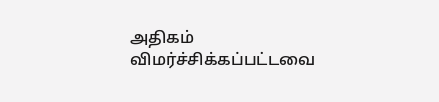அதிகம் விமர்ச்சிக்கப்பட்டவை